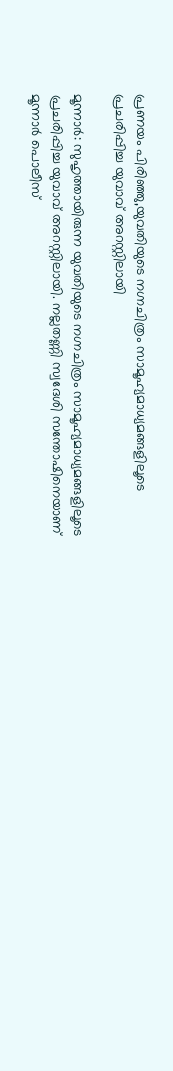പ്രണയം പിരിഞ്ഞു,യുവതിയുടെ നഗ്നചിത്രം സാമൂഹ്യമാധ്യമങ്ങളിലൂടെ പ്രചരിപ്പിച്ച യുവാവ് അറസ്റ്റിലായി

മൂന്നാര്‍: സുഹൃത്തായിരുന്ന യുവതിയുടെ നഗ്നചിത്രം സാമൂഹ്യമാധ്യമങ്ങളിലൂടെ പ്രചരിപ്പിച്ച യുവാവ് അറസ്റ്റിലായി. നല്ലതണ്ണി സ്വദേശി സന്തോഷിനെയാണ് മൂന്നാര്‍ പൊലീസ്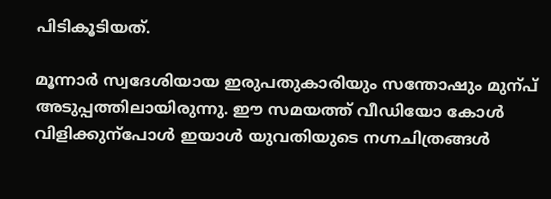പിടികൂടിയത്.

മൂന്നാര്‍ സ്വദേശിയായ ഇരുപതുകാരിയും സന്തോഷും മുന്പ് അടുപ്പത്തിലായിരുന്നു. ഈ സമയത്ത് വീഡിയോ കോൾ വിളിക്കുന്പോൾ ഇയാൾ യുവതിയുടെ നഗ്നചിത്രങ്ങൾ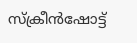സ്ക്രീൻഷോട്ട്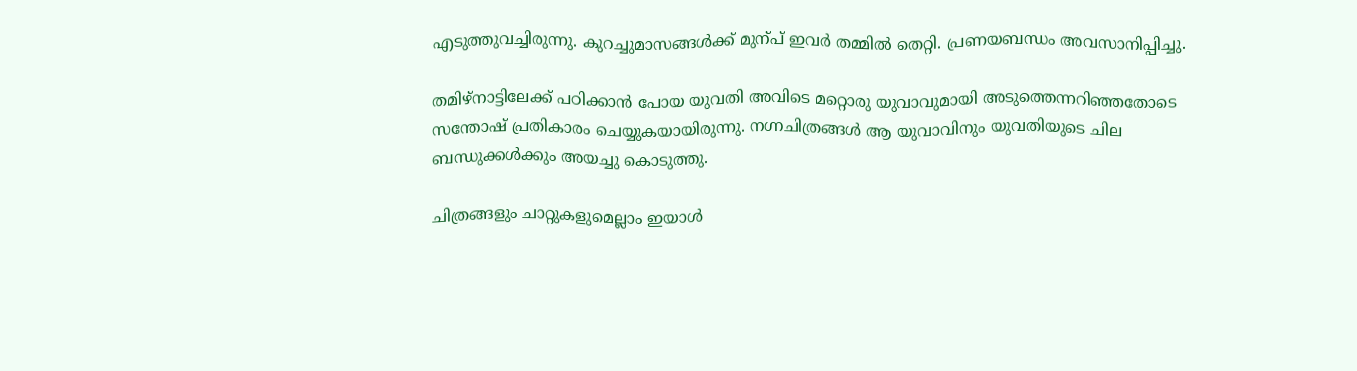എടുത്തുവച്ചിരുന്നു. കുറച്ചുമാസങ്ങൾക്ക് മുന്പ് ഇവര്‍ തമ്മിൽ തെറ്റി. പ്രണയബന്ധം അവസാനിപ്പിച്ചു.

തമിഴ്നാട്ടിലേക്ക് പഠിക്കാൻ പോയ യുവതി അവിടെ മറ്റൊരു യുവാവുമായി അടുത്തെന്നറിഞ്ഞതോടെ സന്തോഷ് പ്രതികാരം ചെയ്യുകയായിരുന്നു. നഗ്നചിത്രങ്ങൾ ആ യുവാവിനും യുവതിയുടെ ചില ബന്ധുക്കൾക്കും അയച്ചു കൊടുത്തു.

ചിത്രങ്ങളും ചാറ്റുകളുമെല്ലാം ഇയാൾ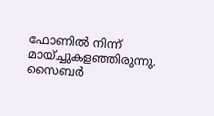ഫോണിൽ നിന്ന് മായ്ച്ചുകളഞ്ഞിരുന്നു. സൈബര്‍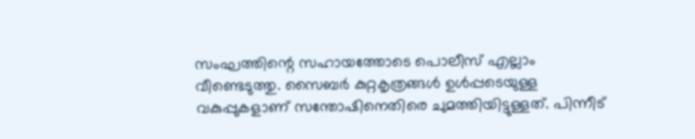സംഘത്തിന്റെ സഹായത്തോടെ പൊലീസ് എല്ലാം വീണ്ടെടുത്തു. സൈബര്‍ കുറ്റകൃത്രങ്ങൾ ഉൾപ്പടെയുള്ള വകുപ്പുകളാണ് സന്തോഷിനെതിരെ ചുമത്തിയിട്ടുള്ളത്. പിന്നീട്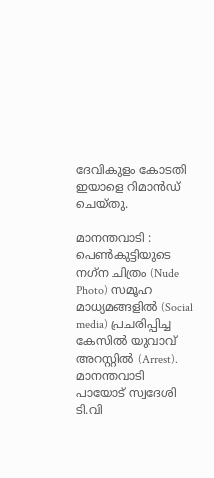ദേവികുളം കോടതി ഇയാളെ റിമാൻഡ് ചെയ്തു.

മാനന്തവാടി : പെണ്‍കുട്ടിയുടെ നഗ്‌ന ചിത്രം (Nude Photo) സമൂഹ മാധ്യമങ്ങളിൽ (Social media) പ്രചരിപ്പിച്ച കേസില്‍ യുവാവ് അറസ്റ്റില്‍ (Arrest). മാനന്തവാടി പായോട് സ്വദേശി ടി.വി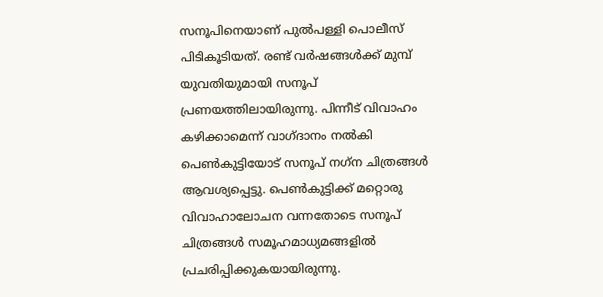സനൂപിനെയാണ് പുല്‍പള്ളി പൊലീസ് പിടികൂടിയത്. രണ്ട് വര്‍ഷങ്ങള്‍ക്ക് മുമ്പ് യുവതിയുമായി സനൂപ് പ്രണയത്തിലായിരുന്നു. പിന്നീട് വിവാഹം കഴിക്കാമെന്ന് വാഗ്ദാനം നല്‍കി പെണ്‍കുട്ടിയോട് സനൂപ് നഗ്‌ന ചിത്രങ്ങള്‍ ആവശ്യപ്പെട്ടു. പെണ്‍കുട്ടിക്ക് മറ്റൊരു വിവാഹാലോചന വന്നതോടെ സനൂപ് ചിത്രങ്ങൾ സമൂഹമാധ്യമങ്ങളിൽ പ്രചരിപ്പിക്കുകയായിരുന്നു.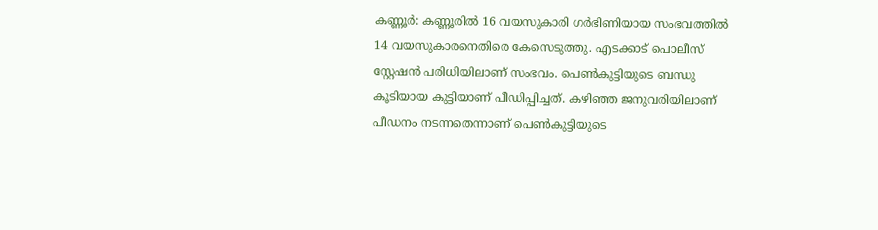കണ്ണൂർ: കണ്ണൂരിൽ 16 വയസുകാരി ഗർഭിണിയായ സംഭവത്തിൽ 14 വയസുകാരനെതിരെ കേസെടുത്തു. എടക്കാട് പൊലീസ് സ്റ്റേഷൻ പരിധിയിലാണ് സംഭവം. പെൺകുട്ടിയുടെ ബന്ധു കൂടിയായ കുട്ടിയാണ് പീഡിപ്പിച്ചത്. കഴിഞ്ഞ ജനുവരിയിലാണ് പീഡനം നടന്നതെന്നാണ് പെൺകുട്ടിയുടെ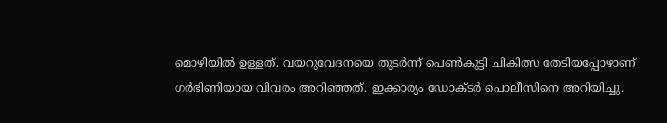മൊഴിയിൽ ഉള്ളത്. വയറുവേദനയെ തുടർന്ന് പെൺകുട്ടി ചികിത്സ തേടിയപ്പോഴാണ് ഗർഭിണിയായ വിവരം അറിഞ്ഞത്. ഇക്കാര്യം ഡോക്ടർ പൊലീസിനെ അറിയിച്ചു.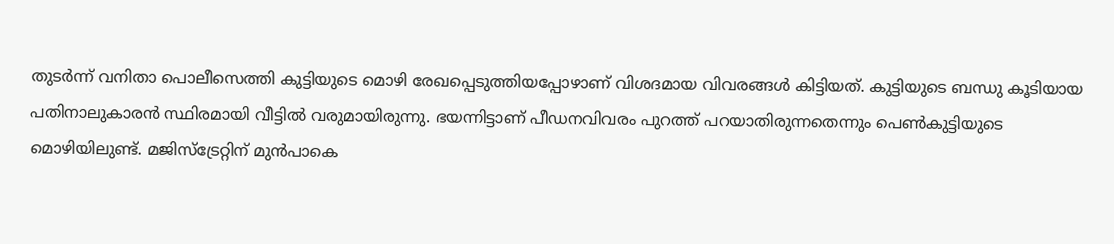തുടർന്ന് വനിതാ പൊലീസെത്തി കുട്ടിയുടെ മൊഴി രേഖപ്പെടുത്തിയപ്പോഴാണ് വിശദമായ വിവരങ്ങൾ കിട്ടിയത്. കുട്ടിയുടെ ബന്ധു കൂടിയായ പതിനാലുകാരൻ സ്ഥിരമായി വീട്ടിൽ വരുമായിരുന്നു. ഭയന്നിട്ടാണ് പീഡനവിവരം പുറത്ത് പറയാതിരുന്നതെന്നും പെൺകുട്ടിയുടെ മൊഴിയിലുണ്ട്. മജിസ്ട്രേറ്റിന് മുൻപാകെ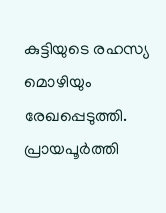കുട്ടിയുടെ രഹസ്യ മൊഴിയും രേഖപ്പെടുത്തി. പ്രായപൂ‍ർത്തി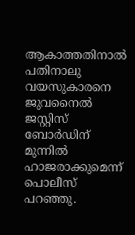ആകാത്തതിനാൽ പതിനാലു വയസുകാരനെ ജുവനൈൽ ജസ്റ്റിസ് ബോർഡിന് മുന്നിൽ ഹാജരാക്കുമെന്ന് പൊലീസ് പറഞ്ഞു.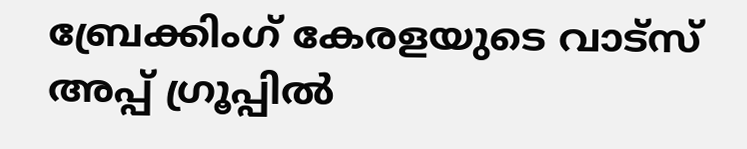ബ്രേക്കിംഗ് കേരളയുടെ വാട്സ് അപ്പ് ഗ്രൂപ്പിൽ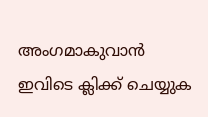അംഗമാകുവാൻ ഇവിടെ ക്ലിക്ക് ചെയ്യുക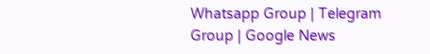Whatsapp Group | Telegram Group | Google News